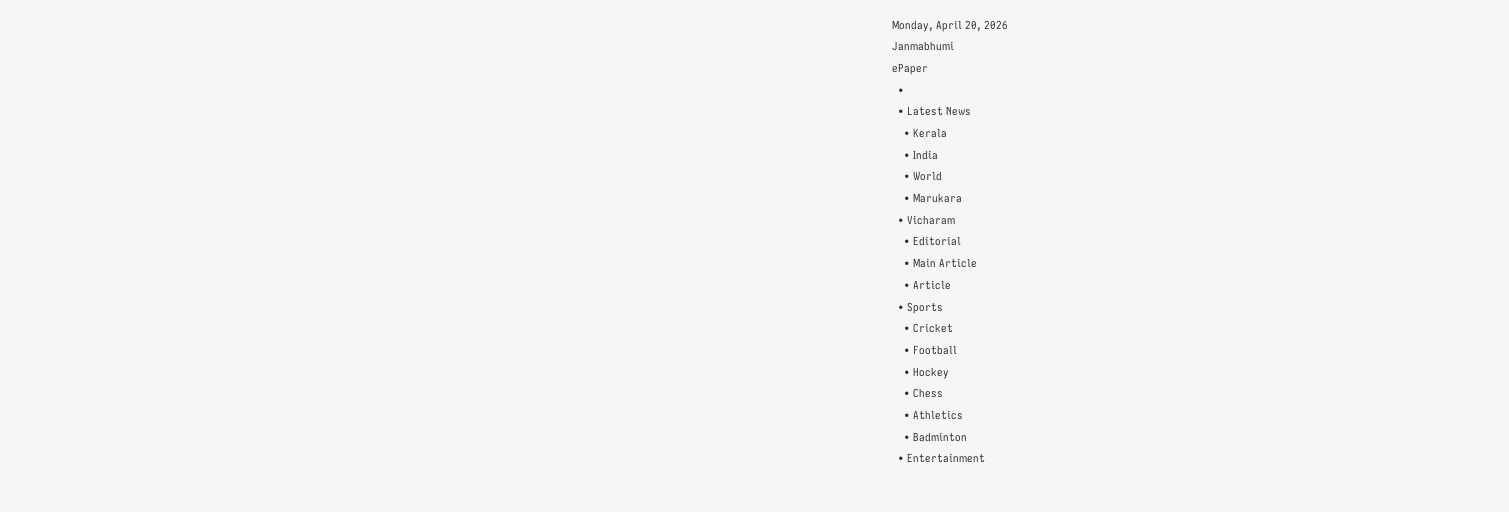Monday, April 20, 2026
Janmabhumi
ePaper
  •
  • Latest News
    • Kerala
    • India
    • World
    • Marukara
  • Vicharam
    • Editorial
    • Main Article
    • Article
  • Sports
    • Cricket
    • Football
    • Hockey
    • Chess
    • Athletics
    • Badminton
  • Entertainment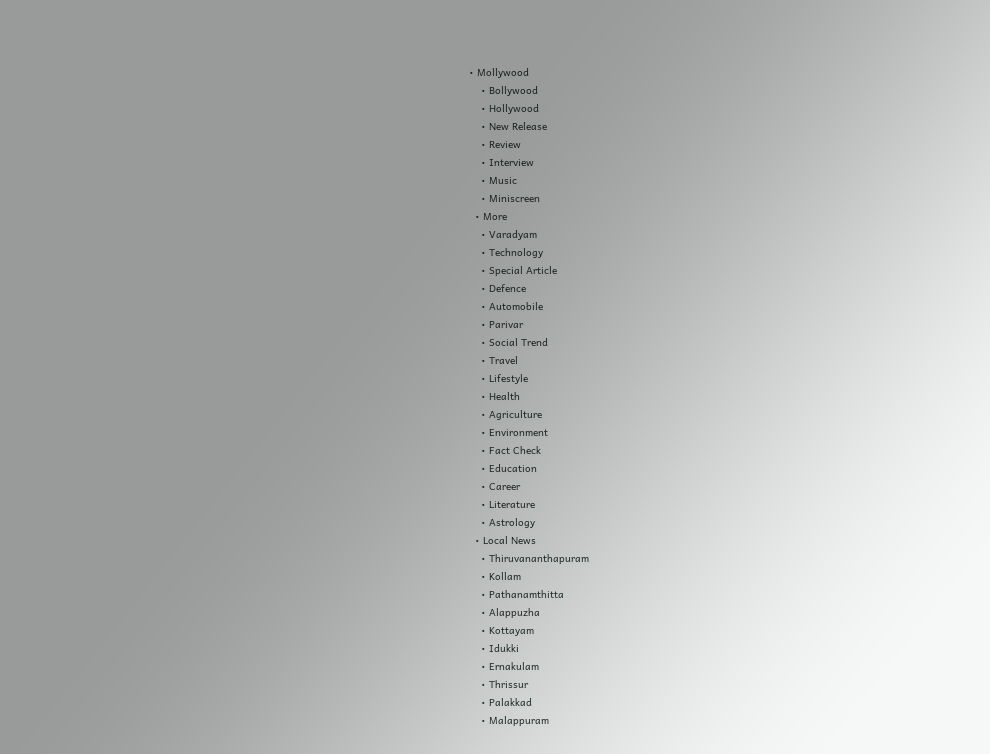• Mollywood
    • Bollywood
    • Hollywood
    • New Release
    • Review
    • Interview
    • Music
    • Miniscreen
  • More
    • Varadyam
    • Technology
    • Special Article
    • Defence
    • Automobile
    • Parivar
    • Social Trend
    • Travel
    • Lifestyle
    • Health
    • Agriculture
    • Environment
    • Fact Check
    • Education
    • Career
    • Literature
    • Astrology
  • Local News
    • Thiruvananthapuram
    • Kollam
    • Pathanamthitta
    • Alappuzha
    • Kottayam
    • Idukki
    • Ernakulam
    • Thrissur
    • Palakkad
    • Malappuram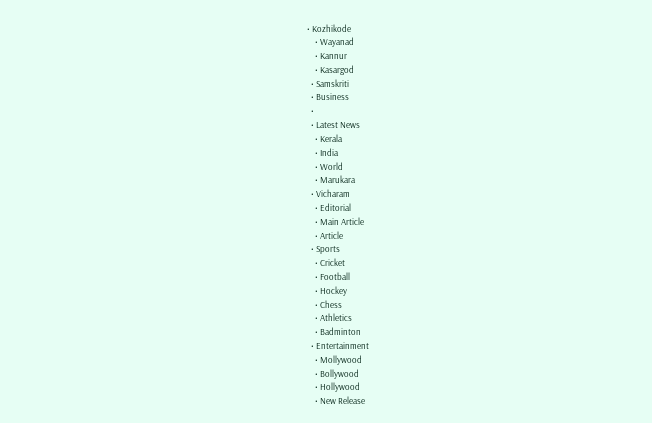• Kozhikode
    • Wayanad
    • Kannur
    • Kasargod
  • Samskriti
  • Business
  •
  • Latest News
    • Kerala
    • India
    • World
    • Marukara
  • Vicharam
    • Editorial
    • Main Article
    • Article
  • Sports
    • Cricket
    • Football
    • Hockey
    • Chess
    • Athletics
    • Badminton
  • Entertainment
    • Mollywood
    • Bollywood
    • Hollywood
    • New Release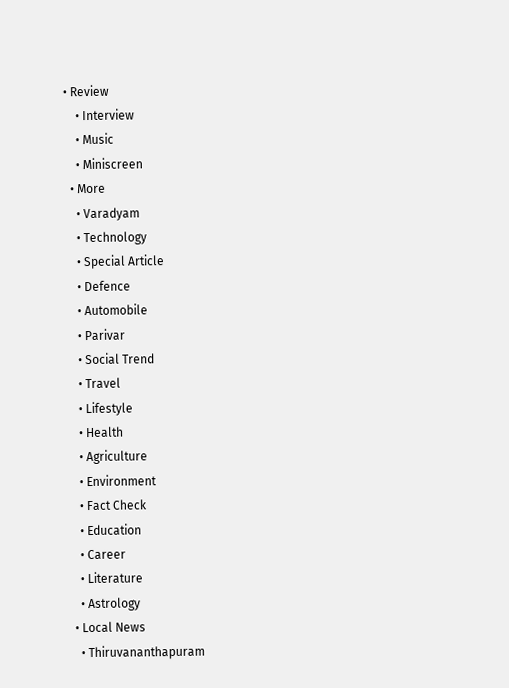• Review
    • Interview
    • Music
    • Miniscreen
  • More
    • Varadyam
    • Technology
    • Special Article
    • Defence
    • Automobile
    • Parivar
    • Social Trend
    • Travel
    • Lifestyle
    • Health
    • Agriculture
    • Environment
    • Fact Check
    • Education
    • Career
    • Literature
    • Astrology
  • Local News
    • Thiruvananthapuram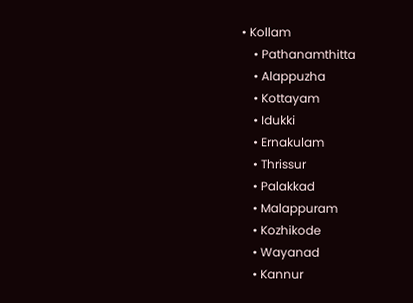• Kollam
    • Pathanamthitta
    • Alappuzha
    • Kottayam
    • Idukki
    • Ernakulam
    • Thrissur
    • Palakkad
    • Malappuram
    • Kozhikode
    • Wayanad
    • Kannur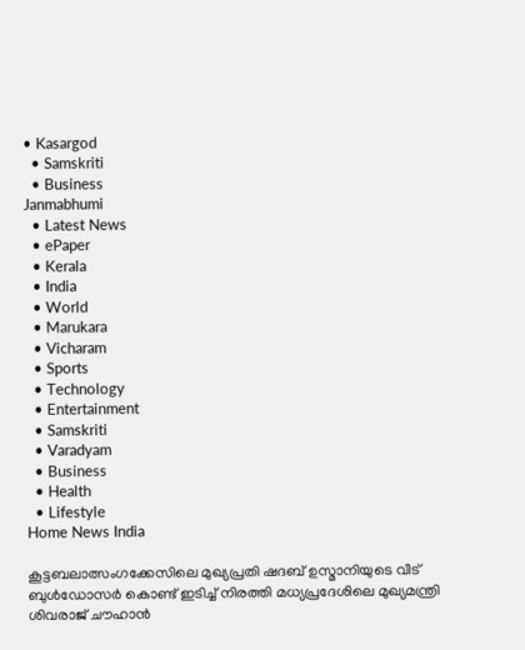• Kasargod
  • Samskriti
  • Business
Janmabhumi
  • Latest News
  • ePaper
  • Kerala
  • India
  • World
  • Marukara
  • Vicharam
  • Sports
  • Technology
  • Entertainment
  • Samskriti
  • Varadyam
  • Business
  • Health
  • Lifestyle
Home News India

കൂട്ടബലാത്സംഗക്കേസിലെ മുഖ്യപ്രതി ഷദബ് ഉസ്മാനിയുടെ വീട് ബുള്‍ഡോസര്‍ കൊണ്ട് ഇടിച്ച് നിരത്തി മധ്യപ്രദേശിലെ മുഖ്യമന്ത്രി ശിവരാജ് ചൗഹാന്‍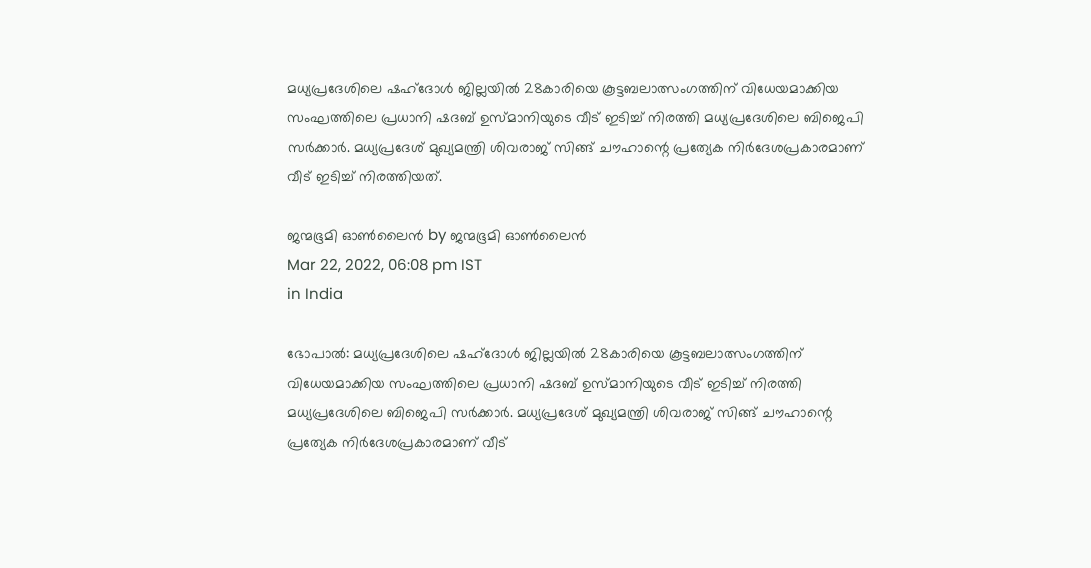മധ്യപ്രദേശിലെ ഷഹ്‌ദോള്‍ ജില്ലയില്‍ 28കാരിയെ കൂട്ടബലാത്സംഗത്തിന് വിധേയമാക്കിയ സംഘത്തിലെ പ്രധാനി ഷദബ് ഉസ്മാനിയുടെ വീട് ഇടിച്ച് നിരത്തി മധ്യപ്രദേശിലെ ബിജെപി സര്‍ക്കാര്‍. മധ്യപ്രദേശ് മുഖ്യമന്ത്രി ശിവരാജ് സിങ്ങ് ചൗഹാന്റെ പ്രത്യേക നിര്‍ദേശപ്രകാരമാണ് വീട് ഇടിച്ച് നിരത്തിയത്.

ജന്മഭൂമി ഓണ്‍ലൈന്‍ by ജന്മഭൂമി ഓണ്‍ലൈന്‍
Mar 22, 2022, 06:08 pm IST
in India

ഭോപാല്‍: മധ്യപ്രദേശിലെ ഷഹ്‌ദോള്‍ ജില്ലയില്‍ 28കാരിയെ കൂട്ടബലാത്സംഗത്തിന് വിധേയമാക്കിയ സംഘത്തിലെ പ്രധാനി ഷദബ് ഉസ്മാനിയുടെ വീട് ഇടിച്ച് നിരത്തി മധ്യപ്രദേശിലെ ബിജെപി സര്‍ക്കാര്‍. മധ്യപ്രദേശ് മുഖ്യമന്ത്രി ശിവരാജ് സിങ്ങ് ചൗഹാന്റെ പ്രത്യേക നിര്‍ദേശപ്രകാരമാണ് വീട്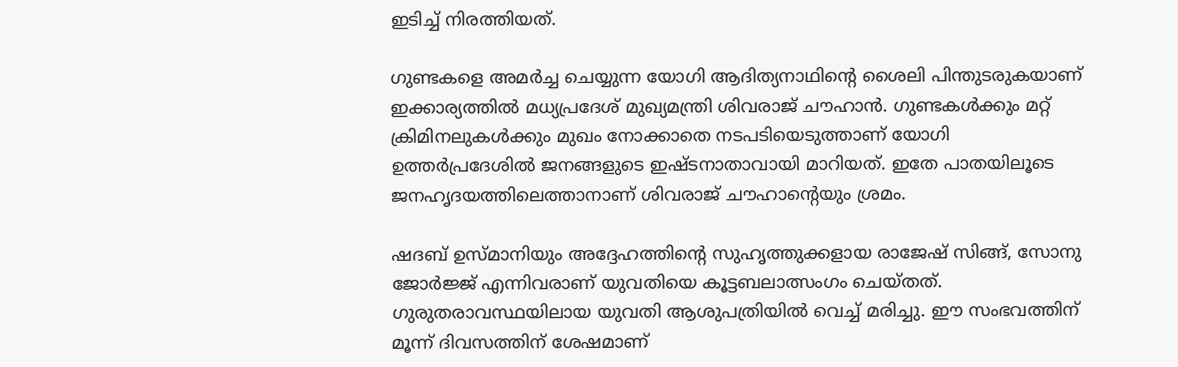ഇടിച്ച് നിരത്തിയത്.

ഗുണ്ടകളെ അമര്‍ച്ച ചെയ്യുന്ന യോഗി ആദിത്യനാഥിന്റെ ശൈലി പിന്തുടരുകയാണ് ഇക്കാര്യത്തില്‍ മധ്യപ്രദേശ് മുഖ്യമന്ത്രി ശിവരാജ് ചൗഹാന്‍. ഗുണ്ടകള്‍ക്കും മറ്റ് ക്രിമിനലുകള്‍ക്കും മുഖം നോക്കാതെ നടപടിയെടുത്താണ് യോഗി ഉത്തര്‍പ്രദേശില്‍ ജനങ്ങളുടെ ഇഷ്ടനാതാവായി മാറിയത്. ഇതേ പാതയിലൂടെ ജനഹൃദയത്തിലെത്താനാണ് ശിവരാജ് ചൗഹാന്റെയും ശ്രമം.

ഷദബ് ഉസ്മാനിയും അദ്ദേഹത്തിന്റെ സുഹൃത്തുക്കളായ രാജേഷ് സിങ്ങ്, സോനു ജോര്‍ജ്ജ് എന്നിവരാണ് യുവതിയെ കൂട്ടബലാത്സംഗം ചെയ്തത്. ഗുരുതരാവസ്ഥയിലായ യുവതി ആശുപത്രിയില്‍ വെച്ച് മരിച്ചു. ഈ സംഭവത്തിന് മൂന്ന് ദിവസത്തിന് ശേഷമാണ്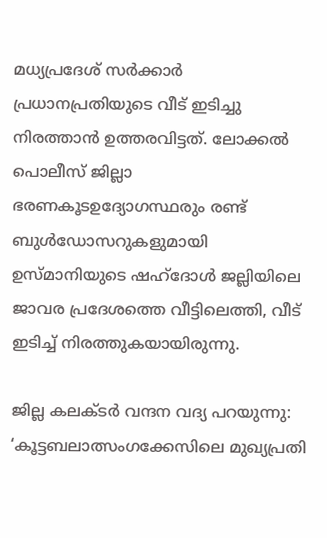മധ്യപ്രദേശ് സര്‍ക്കാര്‍ പ്രധാനപ്രതിയുടെ വീട് ഇടിച്ചു നിരത്താന്‍ ഉത്തരവിട്ടത്. ലോക്കല്‍ പൊലീസ് ജില്ലാ ഭരണകൂടഉദ്യോഗസ്ഥരും രണ്ട് ബുള്‍ഡോസറുകളുമായി ഉസ്മാനിയുടെ ഷഹ്‌ദോള്‍ ജല്ലിയിലെ ജാവര പ്രദേശത്തെ വീട്ടിലെത്തി, വീട് ഇടിച്ച് നിരത്തുകയായിരുന്നു.

ജില്ല കലക്ടര്‍ വന്ദന വദ്യ പറയുന്നു: ‘കൂട്ടബലാത്സംഗക്കേസിലെ മുഖ്യപ്രതി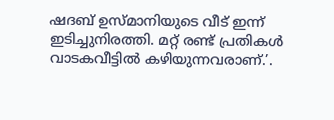ഷദബ് ഉസ്മാനിയുടെ വീട് ഇന്ന് ഇടിച്ചുനിരത്തി. മറ്റ് രണ്ട് പ്രതികള്‍ വാടകവീട്ടില്‍ കഴിയുന്നവരാണ്.’.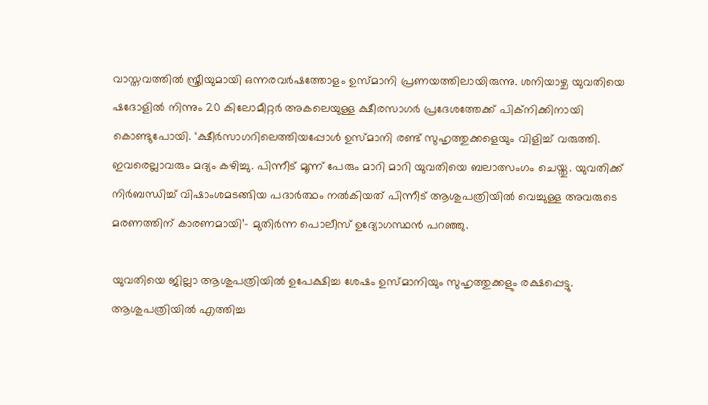വാസ്തവത്തില്‍ സ്ത്രീയുമായി ഒന്നരവര്‍ഷത്തോളം ഉസ്മാനി പ്രണയത്തിലായിരുന്നു. ശനിയാഴ്ച യുവതിയെ ഷദോളില്‍ നിന്നും 20 കിലോമീറ്റര്‍ അകലെയുള്ള ക്ഷീരസാഗര്‍ പ്രദേശത്തേക്ക് പിക്‌നിക്കിനായി കൊണ്ടുപോയി. ‘ക്ഷീര്‍സാഗറിലെത്തിയപ്പോള്‍ ഉസ്മാനി രണ്ട് സുഹൃത്തുക്കളെയും വിളിച്ച് വരുത്തി. ഇവരെല്ലാവരും മദ്യം കഴിച്ചു. പിന്നീട് മൂന്ന് പേരും മാറി മാറി യുവതിയെ ബലാത്സംഗം ചെയ്തു. യുവതിക്ക് നിര്‍ബന്ധിച്ച് വിഷാംശമടങ്ങിയ പദാര്‍ത്ഥം നല്‍കിയത് പിന്നീട് ആശുപത്രിയില്‍ വെച്ചുള്ള അവരുടെ മരണത്തിന് കാരണമായി’- മുതിര്‍ന്ന പൊലീസ് ഉദ്യോഗസ്ഥന്‍ പറഞ്ഞു.

യുവതിയെ ജില്ലാ ആശുപത്രിയില്‍ ഉപേക്ഷിച്ച ശേഷം ഉസ്മാനിയും സുഹൃത്തുക്കളും രക്ഷപ്പെട്ടു. ആശുപത്രിയില്‍ എത്തിച്ച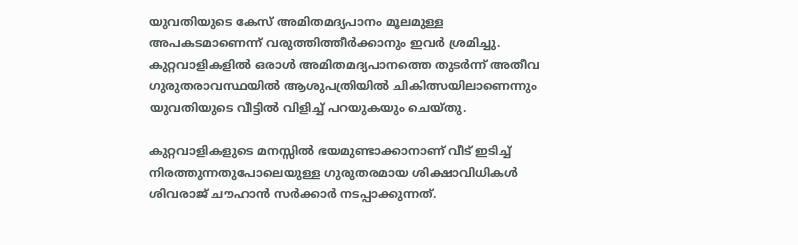യുവതിയുടെ കേസ് അമിതമദ്യപാനം മൂലമുള്ള അപകടമാണെന്ന് വരുത്തിത്തീര്‍ക്കാനും ഇവര്‍ ശ്രമിച്ചു. കുറ്റവാളികളില്‍ ഒരാള്‍ അമിതമദ്യപാനത്തെ തുടര്‍ന്ന് അതീവ ഗുരുതരാവസ്ഥയില്‍ ആശുപത്രിയില്‍ ചികിത്സയിലാണെന്നും യുവതിയുടെ വീട്ടില്‍ വിളിച്ച് പറയുകയും ചെയ്തു.

കുറ്റവാളികളുടെ മനസ്സില്‍ ഭയമുണ്ടാക്കാനാണ് വീട് ഇടിച്ച് നിരത്തുന്നതുപോലെയുള്ള ഗുരുതരമായ ശിക്ഷാവിധികള്‍ ശിവരാജ് ചൗഹാന്‍ സര്‍ക്കാര്‍ നടപ്പാക്കുന്നത്.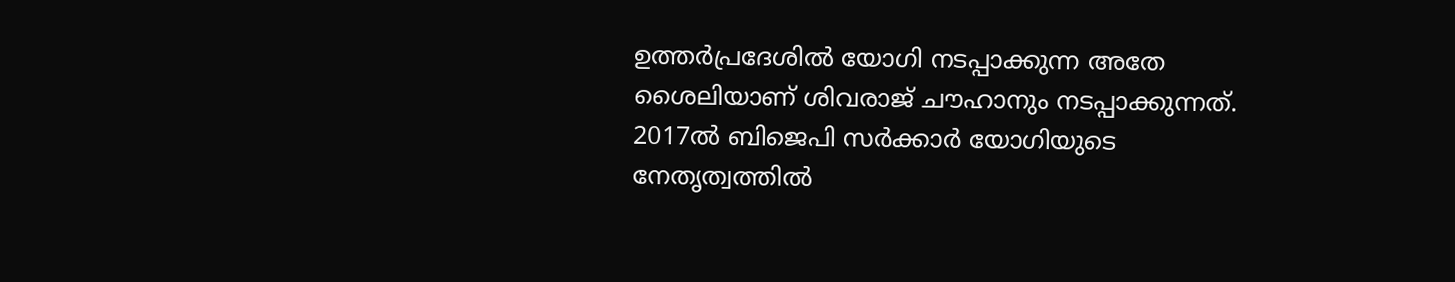ഉത്തര്‍പ്രദേശില്‍ യോഗി നടപ്പാക്കുന്ന അതേ ശൈലിയാണ് ശിവരാജ് ചൗഹാനും നടപ്പാക്കുന്നത്. 2017ല്‍ ബിജെപി സര്‍ക്കാര്‍ യോഗിയുടെ നേതൃത്വത്തില്‍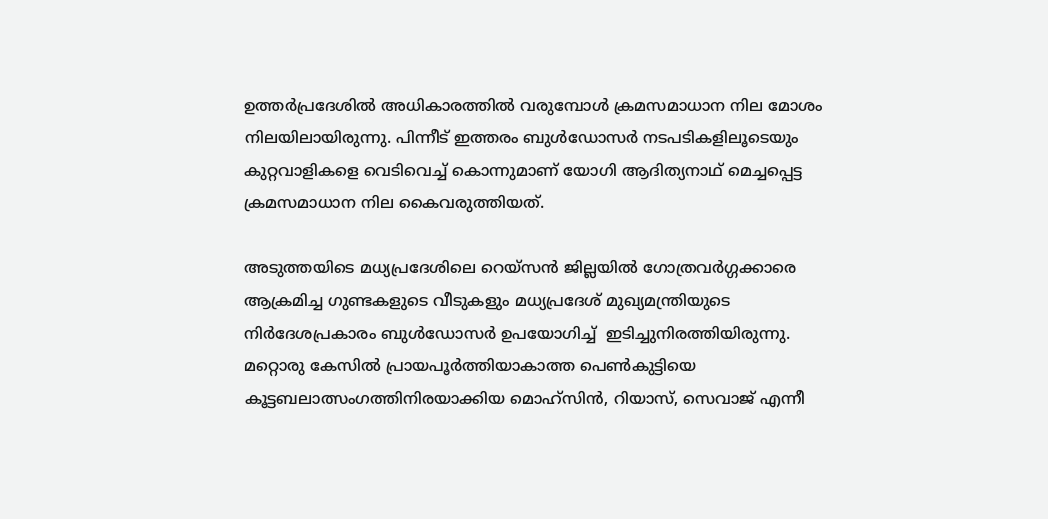ഉത്തര്‍പ്രദേശില്‍ അധികാരത്തില്‍ വരുമ്പോള്‍ ക്രമസമാധാന നില മോശം നിലയിലായിരുന്നു. പിന്നീട് ഇത്തരം ബുള്‍ഡോസര്‍ നടപടികളിലൂടെയും കുറ്റവാളികളെ വെടിവെച്ച് കൊന്നുമാണ് യോഗി ആദിത്യനാഥ് മെച്ചപ്പെട്ട ക്രമസമാധാന നില കൈവരുത്തിയത്.

അടുത്തയിടെ മധ്യപ്രദേശിലെ റെയ്‌സന്‍ ജില്ലയില്‍ ഗോത്രവര്‍ഗ്ഗക്കാരെ ആക്രമിച്ച ഗുണ്ടകളുടെ വീടുകളും മധ്യപ്രദേശ് മുഖ്യമന്ത്രിയുടെ നിര്‍ദേശപ്രകാരം ബുള്‍ഡോസര്‍ ഉപയോഗിച്ച്  ഇടിച്ചുനിരത്തിയിരുന്നു. മറ്റൊരു കേസില്‍ പ്രായപൂര്‍ത്തിയാകാത്ത പെണ്‍കുട്ടിയെ കൂട്ടബലാത്സംഗത്തിനിരയാക്കിയ മൊഹ്‌സിന്‍, റിയാസ്, സെവാജ് എന്നീ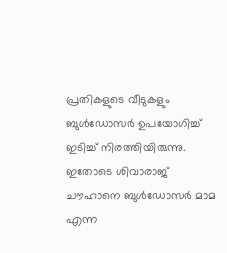പ്രതികളുടെ വീടുകളും ബുള്‍ഡോസര്‍ ഉപയോഗിച്ച് ഇടിച്ച് നിരത്തിയിരുന്നു. ഇതോടെ ശിവാരാജ് ചൗഹാനെ ബുള്‍ഡോസര്‍ മാമ എന്ന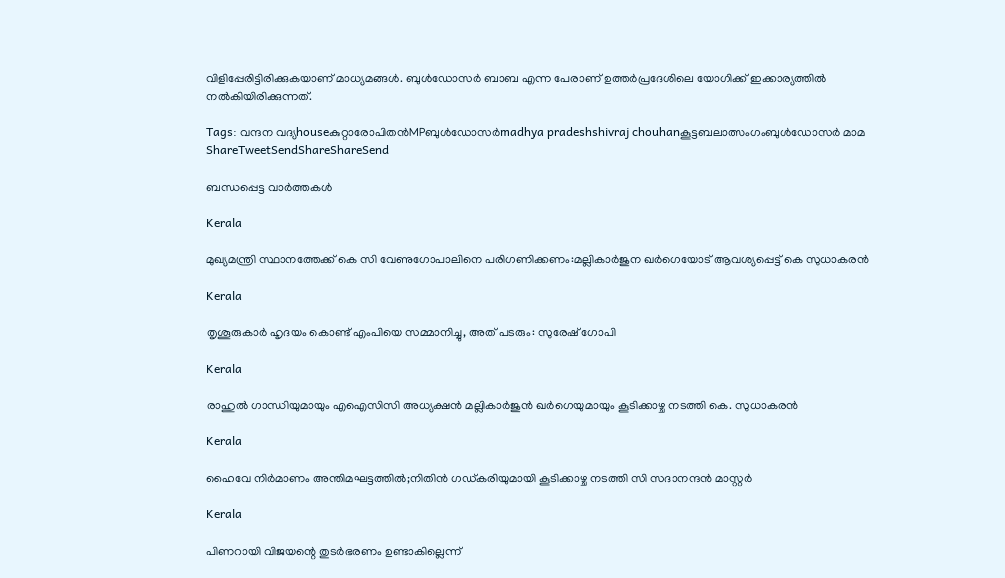വിളിപ്പേരിട്ടിരിക്കുകയാണ് മാധ്യമങ്ങള്‍. ബുള്‍ഡോസര്‍ ബാബ എന്ന പേരാണ് ഉത്തര്‍പ്രദേശിലെ യോഗിക്ക് ഇക്കാര്യത്തില്‍ നല്‍കിയിരിക്കുന്നത്.

Tags: വന്ദന വദ്യhouseകുറ്റാരോപിതന്‍MPബുള്‍ഡോസര്‍madhya pradeshshivraj chouhanകൂട്ടബലാത്സംഗംബുള്‍ഡോസര്‍ മാമ
ShareTweetSendShareShareSend

ബന്ധപ്പെട്ട വാര്‍ത്തകള്‍

Kerala

മുഖ്യമന്ത്രി സ്ഥാനത്തേക്ക് കെ സി വേണുഗോപാലിനെ പരിഗണിക്കണം:മല്ലികാര്‍ജുന ഖര്‍ഗെയോട് ആവശ്യപ്പെട്ട് കെ സുധാകരന്‍

Kerala

തൃശൂരുകാര്‍ ഹൃദയം കൊണ്ട് എംപിയെ സമ്മാനിച്ചു, അത് പടരും: സുരേഷ് ഗോപി

Kerala

രാഹുല്‍ ഗാന്ധിയുമായും എഐസിസി അധ്യക്ഷന്‍ മല്ലികാര്‍ജുന്‍ ഖര്‍ഗെയുമായും കൂടിക്കാഴ്ച നടത്തി കെ. സുധാകരന്‍

Kerala

ഹൈവേ നിര്‍മാണം അന്തിമഘട്ടത്തില്‍;നിതിന്‍ ഗഡ്കരിയുമായി കൂടിക്കാഴ്ച നടത്തി സി സദാനന്ദന്‍ മാസ്റ്റര്‍

Kerala

പിണറായി വിജയന്റെ തുടര്‍ഭരണം ഉണ്ടാകില്ലെന്ന്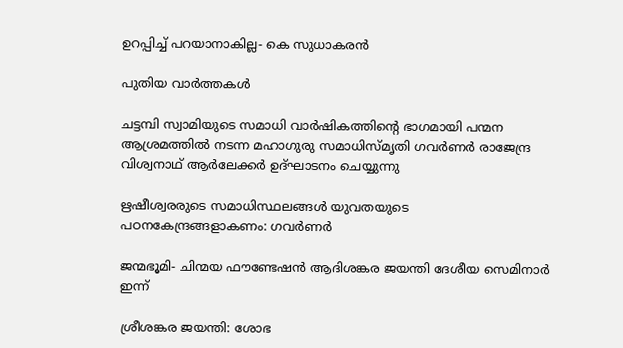ഉറപ്പിച്ച് പറയാനാകില്ല- കെ സുധാകരന്‍

പുതിയ വാര്‍ത്തകള്‍

ചട്ടമ്പി സ്വാമിയുടെ സമാധി വാര്‍ഷികത്തിന്റെ ഭാഗമായി പന്മന ആശ്രമത്തില്‍ നടന്ന മഹാഗുരു സമാധിസ്മൃതി ഗവര്‍ണര്‍ രാജേന്ദ്ര വിശ്വനാഥ് ആര്‍ലേക്കര്‍ ഉദ്ഘാടനം ചെയ്യുന്നു

ഋഷീശ്വരരുടെ സമാധിസ്ഥലങ്ങള്‍ യുവതയുടെ പഠനകേന്ദ്രങ്ങളാകണം: ഗവര്‍ണര്‍

ജന്മഭൂമി- ചിന്മയ ഫൗണ്ടേഷന്‍ ആദിശങ്കര ജയന്തി ദേശീയ സെമിനാര്‍ ഇന്ന്

ശ്രീശങ്കര ജയന്തി: ശോഭ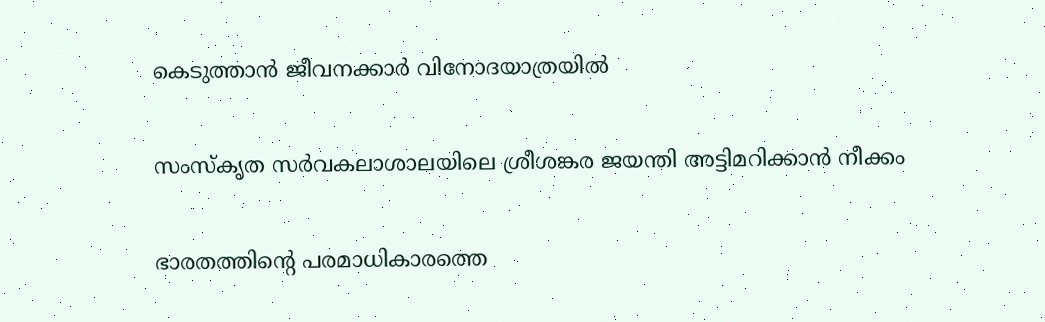കെടുത്താന്‍ ജീവനക്കാര്‍ വിനോദയാത്രയില്‍

സംസ്‌കൃത സര്‍വകലാശാലയിലെ ശ്രീശങ്കര ജയന്തി അട്ടിമറിക്കാന്‍ നീക്കം

ഭാരതത്തിന്റെ പരമാധികാരത്തെ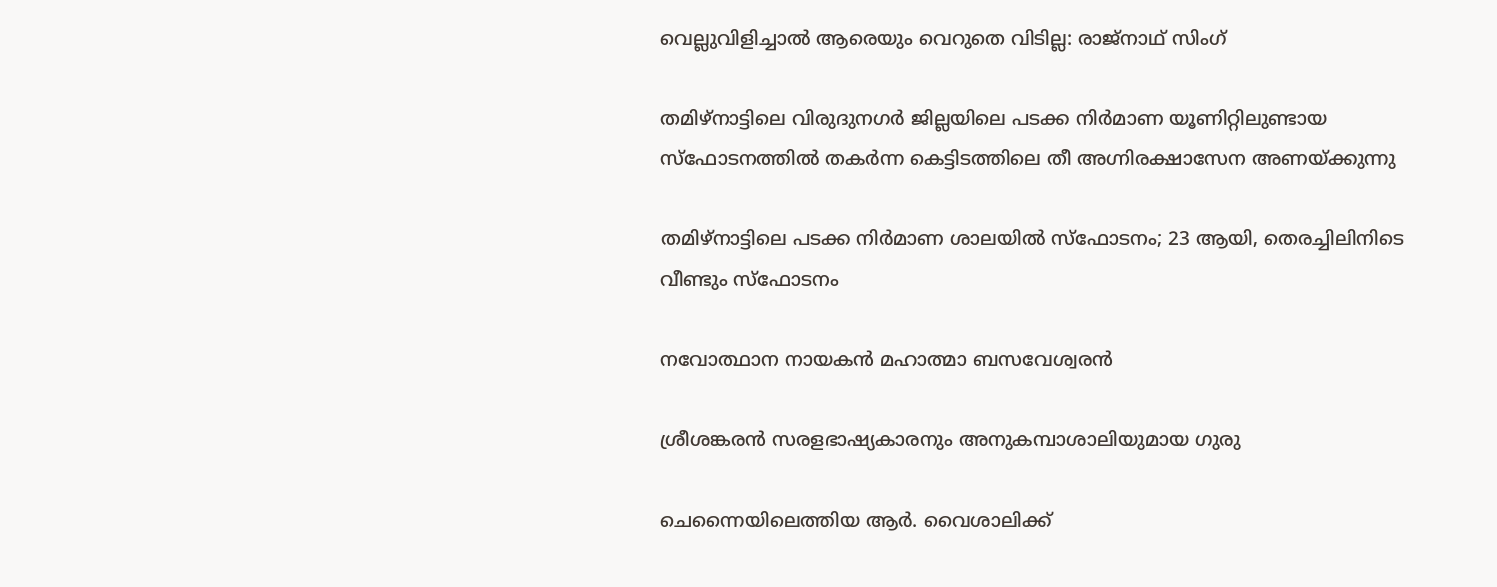വെല്ലുവിളിച്ചാൽ ആരെയും വെറുതെ വിടില്ല: രാജ്നാഥ് സിംഗ്

തമിഴ്‌നാട്ടിലെ വിരുദുനഗര്‍ ജില്ലയിലെ പടക്ക നിര്‍മാണ യൂണിറ്റിലുണ്ടായ സ്‌ഫോടനത്തില്‍ തകര്‍ന്ന കെട്ടിടത്തിലെ തീ അഗ്നിരക്ഷാസേന അണയ്ക്കുന്നു

തമിഴ്‌നാട്ടിലെ പടക്ക നിര്‍മാണ ശാലയില്‍ സ്‌ഫോടനം; 23 ആയി, തെരച്ചിലിനിടെ വീണ്ടും സ്ഫോടനം

നവോത്ഥാന നായകന്‍ മഹാത്മാ ബസവേശ്വരന്‍

ശ്രീശങ്കരന്‍ സരളഭാഷ്യകാരനും അനുകമ്പാശാലിയുമായ ഗുരു

ചെന്നൈയിലെത്തിയ ആര്‍. വൈശാലിക്ക്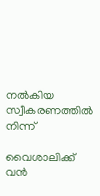നല്‍കിയ സ്വീകരണത്തില്‍ നിന്ന്‌

വൈശാലിക്ക് വന്‍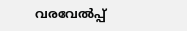വരവേല്‍പ്പ്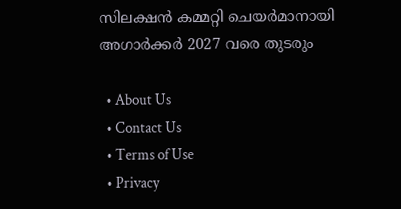സിലക്ഷന്‍ കമ്മറ്റി ചെയര്‍മാനായി അഗാര്‍ക്കര്‍ 2027 വരെ തുടരും

  • About Us
  • Contact Us
  • Terms of Use
  • Privacy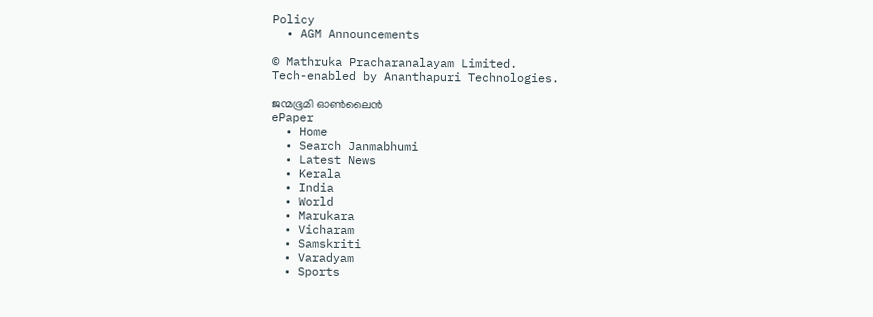Policy
  • AGM Announcements

© Mathruka Pracharanalayam Limited.
Tech-enabled by Ananthapuri Technologies.

ജന്മഭൂമി ഓണ്‍ലൈന്‍
ePaper
  • Home
  • Search Janmabhumi
  • Latest News
  • Kerala
  • India
  • World
  • Marukara
  • Vicharam
  • Samskriti
  • Varadyam
  • Sports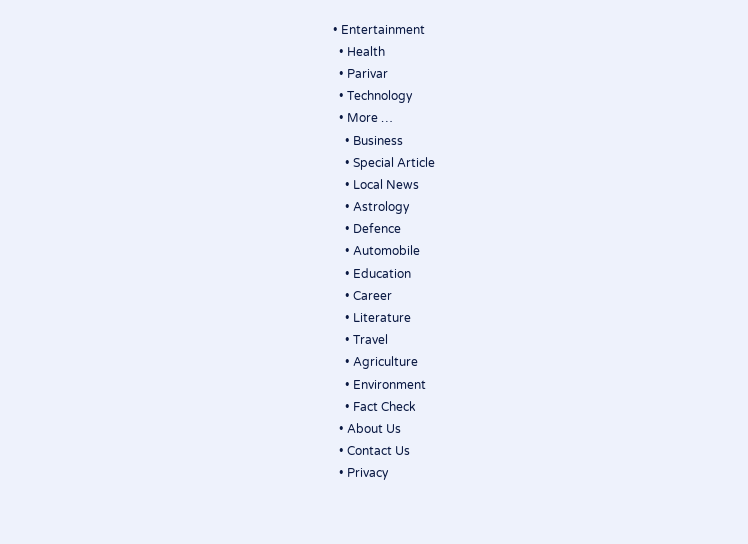• Entertainment
  • Health
  • Parivar
  • Technology
  • More …
    • Business
    • Special Article
    • Local News
    • Astrology
    • Defence
    • Automobile
    • Education
    • Career
    • Literature
    • Travel
    • Agriculture
    • Environment
    • Fact Check
  • About Us
  • Contact Us
  • Privacy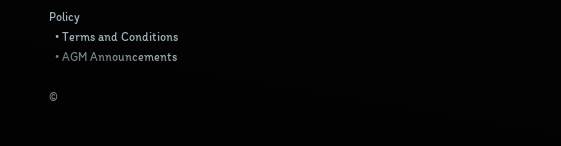Policy
  • Terms and Conditions
  • AGM Announcements

©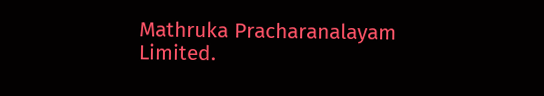Mathruka Pracharanalayam Limited.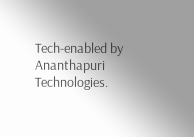Tech-enabled by Ananthapuri Technologies.